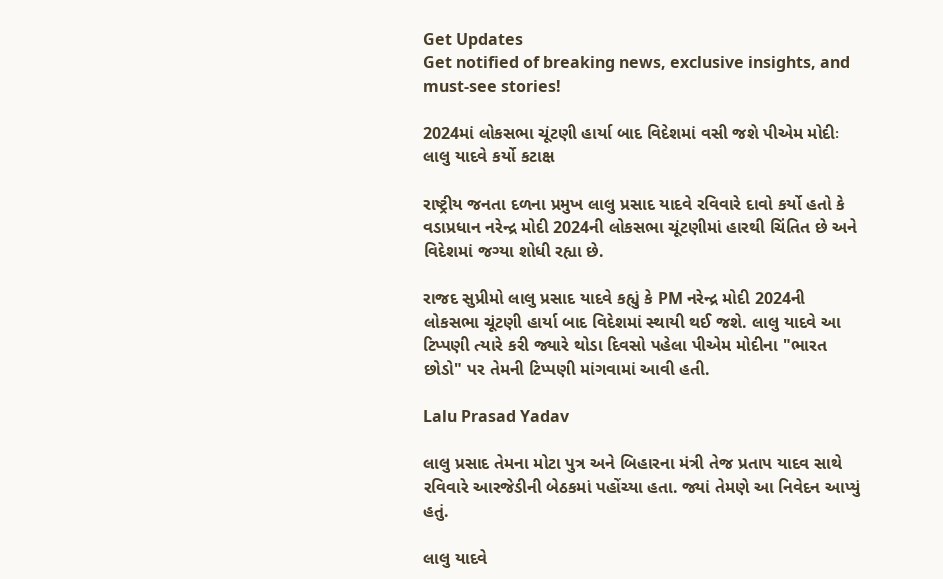Get Updates
Get notified of breaking news, exclusive insights, and must-see stories!

2024માં લોકસભા ચૂંટણી હાર્યા બાદ વિદેશમાં વસી જશે પીએમ મોદીઃ લાલુ યાદવે કર્યો કટાક્ષ

રાષ્ટ્રીય જનતા દળના પ્રમુખ લાલુ પ્રસાદ યાદવે રવિવારે દાવો કર્યો હતો કે વડાપ્રધાન નરેન્દ્ર મોદી 2024ની લોકસભા ચૂંટણીમાં હારથી ચિંતિત છે અને વિદેશમાં જગ્યા શોધી રહ્યા છે.

રાજદ સુપ્રીમો લાલુ પ્રસાદ યાદવે કહ્યું કે PM નરેન્દ્ર મોદી 2024ની લોકસભા ચૂંટણી હાર્યા બાદ વિદેશમાં સ્થાયી થઈ જશે. લાલુ યાદવે આ ટિપ્પણી ત્યારે કરી જ્યારે થોડા દિવસો પહેલા પીએમ મોદીના "ભારત છોડો" પર તેમની ટિપ્પણી માંગવામાં આવી હતી.

Lalu Prasad Yadav

લાલુ પ્રસાદ તેમના મોટા પુત્ર અને બિહારના મંત્રી તેજ પ્રતાપ યાદવ સાથે રવિવારે આરજેડીની બેઠકમાં પહોંચ્યા હતા. જ્યાં તેમણે આ નિવેદન આપ્યું હતું.

લાલુ યાદવે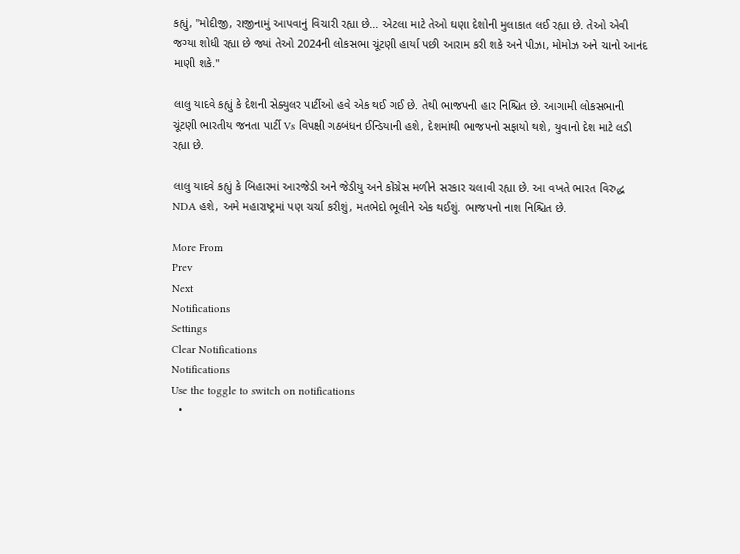કહ્યું, "મોદીજી, રાજીનામું આપવાનું વિચારી રહ્યા છે... એટલા માટે તેઓ ઘણા દેશોની મુલાકાત લઈ રહ્યા છે. તેઓ એવી જગ્યા શોધી રહ્યા છે જ્યાં તેઓ 2024ની લોકસભા ચૂંટણી હાર્યા પછી આરામ કરી શકે અને પીઝા, મોમોઝ અને ચાનો આનંદ માણી શકે.''

લાલુ યાદવે કહ્યું કે દેશની સેક્યુલર પાર્ટીઓ હવે એક થઈ ગઈ છે. તેથી ભાજપની હાર નિશ્ચિત છે. આગામી લોકસભાની ચૂંટણી ભારતીય જનતા પાર્ટી Vs વિપક્ષી ગઠબંધન ઈન્ડિયાની હશે, દેશમાંથી ભાજપનો સફાયો થશે, યુવાનો દેશ માટે લડી રહ્યા છે.

લાલુ યાદવે કહ્યું કે બિહારમાં આરજેડી અને જેડીયુ અને કોંગ્રેસ મળીને સરકાર ચલાવી રહ્યા છે. આ વખતે ભારત વિરુદ્ધ NDA હશે, અમે મહારાષ્ટ્રમાં પણ ચર્ચા કરીશું, મતભેદો ભૂલીને એક થઈશું. ભાજપનો નાશ નિશ્ચિત છે.

More From
Prev
Next
Notifications
Settings
Clear Notifications
Notifications
Use the toggle to switch on notifications
  •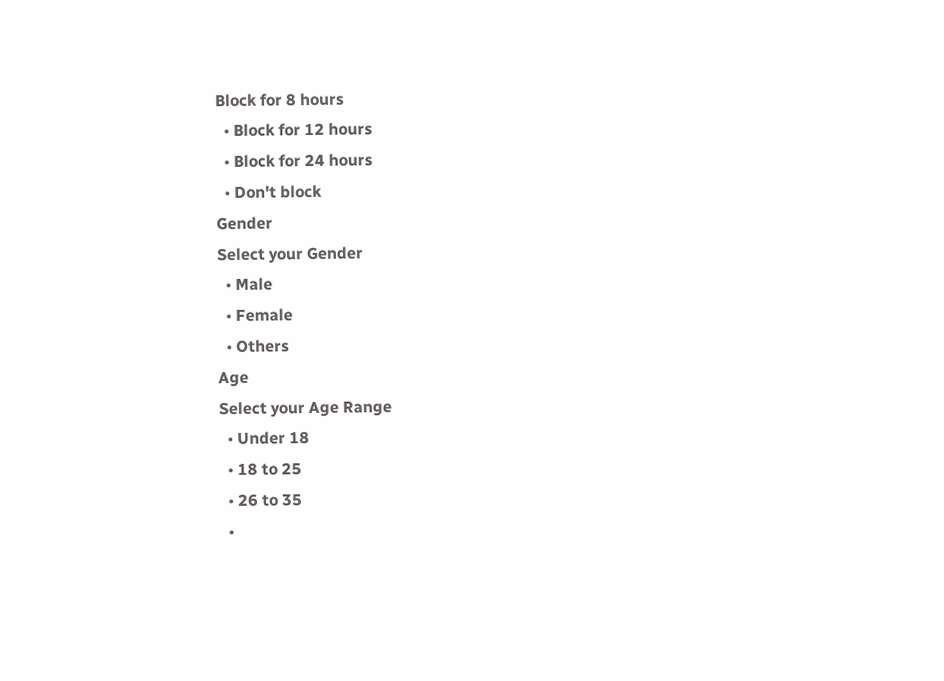Block for 8 hours
  • Block for 12 hours
  • Block for 24 hours
  • Don't block
Gender
Select your Gender
  • Male
  • Female
  • Others
Age
Select your Age Range
  • Under 18
  • 18 to 25
  • 26 to 35
  •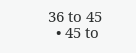36 to 45
  • 45 to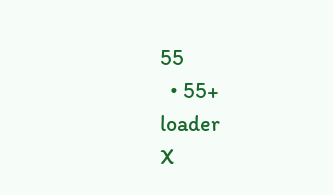55
  • 55+
loader
X